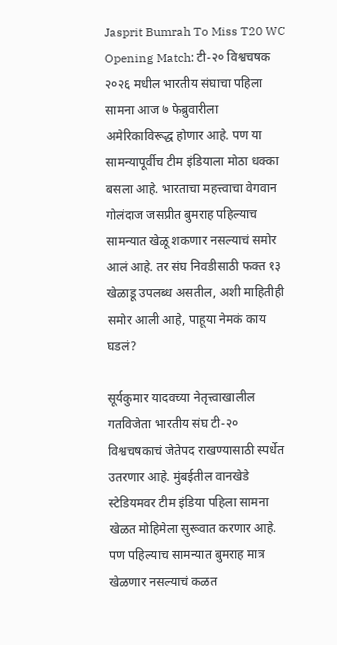Jasprit Bumrah To Miss T20 WC Opening Match: टी-२० विश्वचषक २०२६ मधील भारतीय संघाचा पहिला सामना आज ७ फेब्रुवारीला अमेरिकाविरूद्ध होणार आहे. पण या सामन्यापूर्वीच टीम इंडियाला मोठा धक्का बसला आहे. भारताचा महत्त्वाचा वेगवान गोलंदाज जसप्रीत बुमराह पहिल्याच सामन्यात खेळू शकणार नसल्याचं समोर आलं आहे. तर संघ निवडीसाठी फक्त १३ खेळाडू उपलब्ध असतील, अशी माहितीही समोर आली आहे, पाहूया नेमकं काय घडलं?

सूर्यकुमार यादवच्या नेतृत्त्वाखालील गतविजेता भारतीय संघ टी-२० विश्वचषकाचं जेतेपद राखण्यासाठी स्पर्धेत उतरणार आहे. मुंबईतील वानखेडे स्टेडियमवर टीम इंडिया पहिला सामना खेळत मोहिमेला सुरूवात करणार आहे. पण पहिल्याच सामन्यात बुमराह मात्र खेळणार नसल्याचं कळत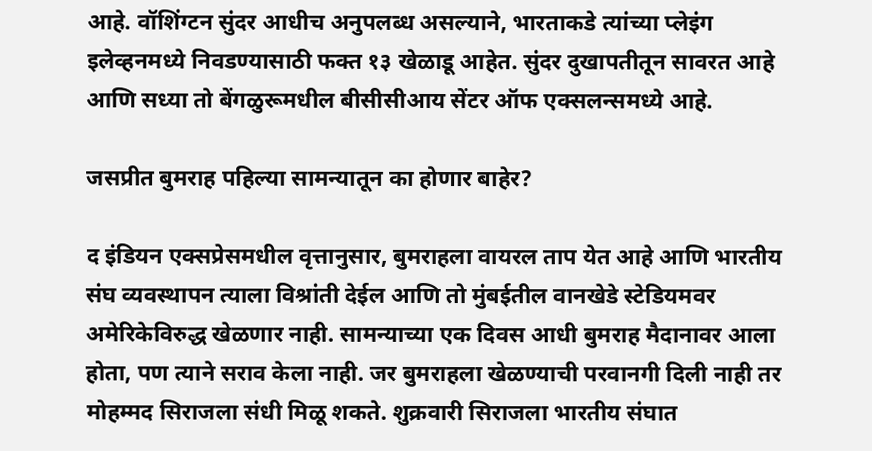आहे. वॉशिंग्टन सुंदर आधीच अनुपलब्ध असल्याने, भारताकडे त्यांच्या प्लेइंग इलेव्हनमध्ये निवडण्यासाठी फक्त १३ खेळाडू आहेत. सुंदर दुखापतीतून सावरत आहे आणि सध्या तो बेंगळुरूमधील बीसीसीआय सेंटर ऑफ एक्सलन्समध्ये आहे.

जसप्रीत बुमराह पहिल्या सामन्यातून का होणार बाहेर?

द इंडियन एक्सप्रेसमधील वृत्तानुसार, बुमराहला वायरल ताप येत आहे आणि भारतीय संघ व्यवस्थापन त्याला विश्रांती देईल आणि तो मुंबईतील वानखेडे स्टेडियमवर अमेरिकेविरुद्ध खेळणार नाही. सामन्याच्या एक दिवस आधी बुमराह मैदानावर आला होता, पण त्याने सराव केला नाही. जर बुमराहला खेळण्याची परवानगी दिली नाही तर मोहम्मद सिराजला संधी मिळू शकते. शुक्रवारी सिराजला भारतीय संघात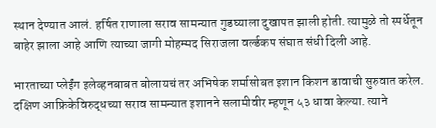स्थान देण्यात आलं. हर्षित राणाला सराव सामन्यात गुडघ्याला दुखापत झाली होती. त्यामुळे तो स्पर्धेतून बाहेर झाला आहे आणि त्याच्या जागी मोहम्मद सिराजला वर्ल्डकप संघात संधी दिली आहे.

भारताच्या प्लेईंग इलेव्हनबाबत बोलायचं तर अभिषेक शर्मासोबत इशान किशन डावाची सुरुवात करेल. दक्षिण आफ्रिकेविरुद्धच्या सराव सामन्यात इशानने सलामीवीर म्हणून ५३ धावा केल्या. त्याने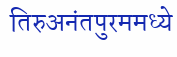तिरुअनंतपुरममध्ये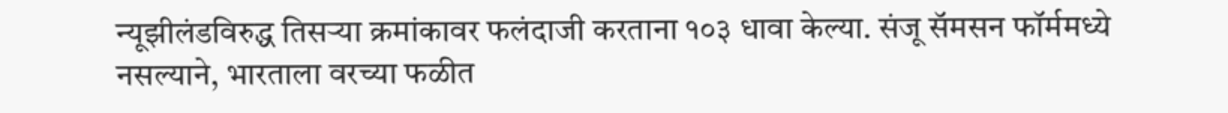न्यूझीलंडविरुद्ध तिसऱ्या क्रमांकावर फलंदाजी करताना १०३ धावा केल्या. संजू सॅमसन फॉर्ममध्ये नसल्याने, भारताला वरच्या फळीत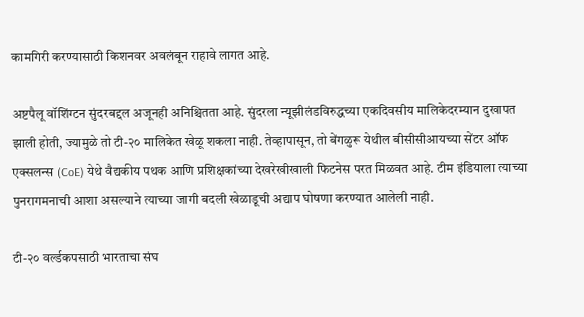कामगिरी करण्यासाठी किशनवर अवलंबून राहावे लागत आहे.

अष्टपैलू वॉशिंग्टन सुंदरबद्दल अजूनही अनिश्चितता आहे. सुंदरला न्यूझीलंडविरुद्धच्या एकदिवसीय मालिकेदरम्यान दुखापत झाली होती, ज्यामुळे तो टी-२० मालिकेत खेळू शकला नाही. तेव्हापासून, तो बेंगळुरू येथील बीसीसीआयच्या सेंटर ऑफ एक्सलन्स (CoE) येथे वैद्यकीय पथक आणि प्रशिक्षकांच्या देखरेखीखाली फिटनेस परत मिळवत आहे. टीम इंडियाला त्याच्या पुनरागमनाची आशा असल्याने त्याच्या जागी बदली खेळाडूची अद्याप घोषणा करण्यात आलेली नाही.

टी-२० वर्ल्डकपसाठी भारताचा संघ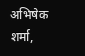अभिषेक शर्मा,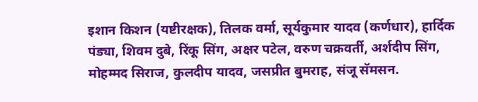इशान किशन (यष्टीरक्षक), तिलक वर्मा, सूर्यकुमार यादव (कर्णधार), हार्दिक पंड्या, शिवम दुबे, रिंकू सिंग, अक्षर पटेल, वरुण चक्रवर्ती, अर्शदीप सिंग, मोहम्मद सिराज, कुलदीप यादव, जसप्रीत बुमराह, संजू सॅमसन.